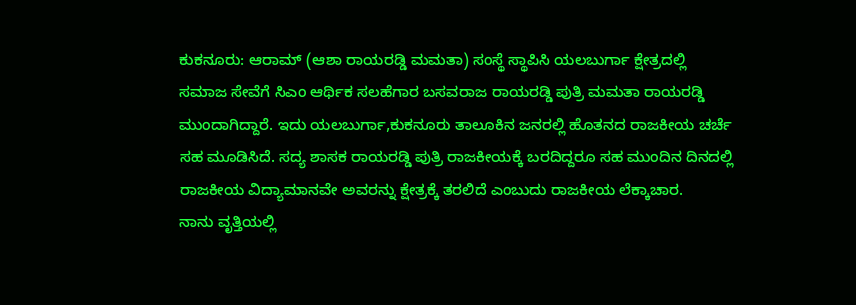ಕುಕನೂರು: ಆರಾಮ್ (ಆಶಾ ರಾಯರಡ್ಡಿ ಮಮತಾ) ಸಂಸ್ಥೆ ಸ್ಥಾಪಿಸಿ ಯಲಬುರ್ಗಾ ಕ್ಷೇತ್ರದಲ್ಲಿ ಸಮಾಜ ಸೇವೆಗೆ ಸಿಎಂ ಆರ್ಥಿಕ ಸಲಹೆಗಾರ ಬಸವರಾಜ ರಾಯರಡ್ಡಿ ಪುತ್ರಿ ಮಮತಾ ರಾಯರಡ್ಡಿ ಮುಂದಾಗಿದ್ದಾರೆ. ಇದು ಯಲಬುರ್ಗಾ,ಕುಕನೂರು ತಾಲೂಕಿನ ಜನರಲ್ಲಿ ಹೊತನದ ರಾಜಕೀಯ ಚರ್ಚೆ ಸಹ ಮೂಡಿಸಿದೆ. ಸದ್ಯ ಶಾಸಕ ರಾಯರಡ್ಡಿ ಪುತ್ರಿ ರಾಜಕೀಯಕ್ಕೆ ಬರದಿದ್ದರೂ ಸಹ ಮುಂದಿನ ದಿನದಲ್ಲಿ ರಾಜಕೀಯ ವಿದ್ಯಾಮಾನವೇ ಅವರನ್ನು ಕ್ಷೇತ್ರಕ್ಕೆ ತರಲಿದೆ ಎಂಬುದು ರಾಜಕೀಯ ಲೆಕ್ಕಾಚಾರ.
ನಾನು ವೃತ್ತಿಯಲ್ಲಿ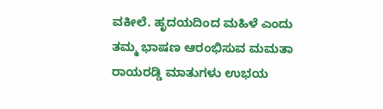ವಕೀಲೆ. ಹೃದಯದಿಂದ ಮಹಿಳೆ ಎಂದು ತಮ್ಮ ಭಾಷಣ ಆರಂಭಿಸುವ ಮಮತಾ ರಾಯರಡ್ಡಿ ಮಾತುಗಳು ಉಭಯ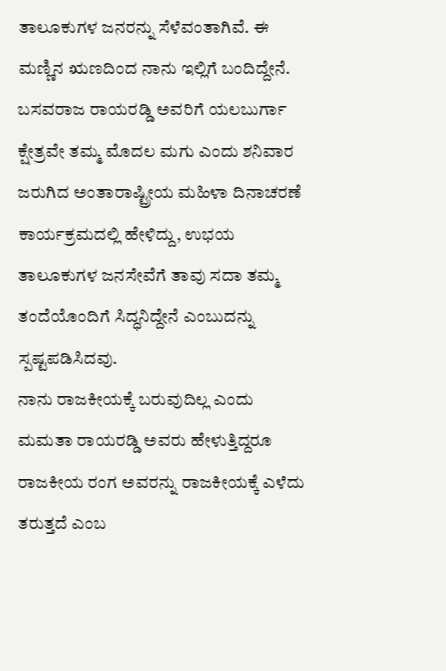ತಾಲೂಕುಗಳ ಜನರನ್ನು ಸೆಳೆವಂತಾಗಿವೆ. ಈ ಮಣ್ಣಿನ ಋಣದಿಂದ ನಾನು ಇಲ್ಲಿಗೆ ಬಂದಿದ್ದೇನೆ. ಬಸವರಾಜ ರಾಯರಡ್ಡಿ ಅವರಿಗೆ ಯಲಬುರ್ಗಾ ಕ್ಷೇತ್ರವೇ ತಮ್ಮ ಮೊದಲ ಮಗು ಎಂದು ಶನಿವಾರ ಜರುಗಿದ ಅಂತಾರಾಷ್ಟ್ರೀಯ ಮಹಿಳಾ ದಿನಾಚರಣೆ ಕಾರ್ಯಕ್ರಮದಲ್ಲಿ ಹೇಳಿದ್ದು, ಉಭಯ ತಾಲೂಕುಗಳ ಜನಸೇವೆಗೆ ತಾವು ಸದಾ ತಮ್ಮ ತಂದೆಯೊಂದಿಗೆ ಸಿದ್ಧನಿದ್ದೇನೆ ಎಂಬುದನ್ನು ಸ್ಪಷ್ಟಪಡಿಸಿದವು.
ನಾನು ರಾಜಕೀಯಕ್ಕೆ ಬರುವುದಿಲ್ಲ ಎಂದು ಮಮತಾ ರಾಯರಡ್ಡಿ ಅವರು ಹೇಳುತ್ತಿದ್ದರೂ ರಾಜಕೀಯ ರಂಗ ಅವರನ್ನು ರಾಜಕೀಯಕ್ಕೆ ಎಳೆದು ತರುತ್ತದೆ ಎಂಬ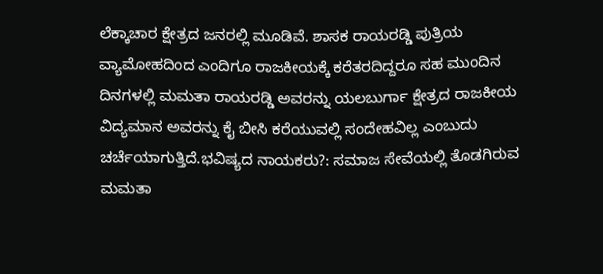ಲೆಕ್ಕಾಚಾರ ಕ್ಷೇತ್ರದ ಜನರಲ್ಲಿ ಮೂಡಿವೆ. ಶಾಸಕ ರಾಯರಡ್ಡಿ ಪುತ್ರಿಯ ವ್ಯಾಮೋಹದಿಂದ ಎಂದಿಗೂ ರಾಜಕೀಯಕ್ಕೆ ಕರೆತರದಿದ್ದರೂ ಸಹ ಮುಂದಿನ ದಿನಗಳಲ್ಲಿ ಮಮತಾ ರಾಯರಡ್ಡಿ ಅವರನ್ನು ಯಲಬುರ್ಗಾ ಕ್ಷೇತ್ರದ ರಾಜಕೀಯ ವಿದ್ಯಮಾನ ಅವರನ್ನು ಕೈ ಬೀಸಿ ಕರೆಯುವಲ್ಲಿ ಸಂದೇಹವಿಲ್ಲ ಎಂಬುದು ಚರ್ಚೆಯಾಗುತ್ತಿದೆ.ಭವಿಷ್ಯದ ನಾಯಕರು?: ಸಮಾಜ ಸೇವೆಯಲ್ಲಿ ತೊಡಗಿರುವ ಮಮತಾ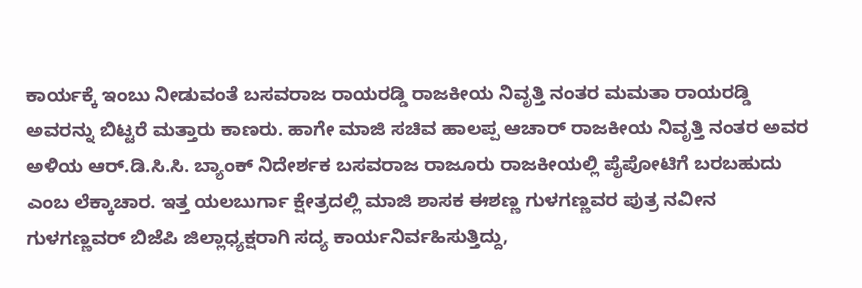ಕಾರ್ಯಕ್ಕೆ ಇಂಬು ನೀಡುವಂತೆ ಬಸವರಾಜ ರಾಯರಡ್ಡಿ ರಾಜಕೀಯ ನಿವೃತ್ತಿ ನಂತರ ಮಮತಾ ರಾಯರಡ್ಡಿ ಅವರನ್ನು ಬಿಟ್ಟರೆ ಮತ್ತಾರು ಕಾಣರು. ಹಾಗೇ ಮಾಜಿ ಸಚಿವ ಹಾಲಪ್ಪ ಆಚಾರ್ ರಾಜಕೀಯ ನಿವೃತ್ತಿ ನಂತರ ಅವರ ಅಳಿಯ ಆರ್.ಡಿ.ಸಿ.ಸಿ. ಬ್ಯಾಂಕ್ ನಿದೇರ್ಶಕ ಬಸವರಾಜ ರಾಜೂರು ರಾಜಕೀಯಲ್ಲಿ ಪೈಪೋಟಿಗೆ ಬರಬಹುದು ಎಂಬ ಲೆಕ್ಕಾಚಾರ. ಇತ್ತ ಯಲಬುರ್ಗಾ ಕ್ಷೇತ್ರದಲ್ಲಿ ಮಾಜಿ ಶಾಸಕ ಈಶಣ್ಣ ಗುಳಗಣ್ಣವರ ಪುತ್ರ ನವೀನ ಗುಳಗಣ್ಣವರ್ ಬಿಜೆಪಿ ಜಿಲ್ಲಾಧ್ಯಕ್ಷರಾಗಿ ಸದ್ಯ ಕಾರ್ಯನಿರ್ವಹಿಸುತ್ತಿದ್ದು,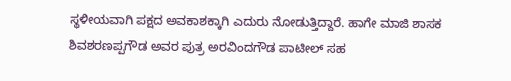ಸ್ಥಳೀಯವಾಗಿ ಪಕ್ಷದ ಅವಕಾಶಕ್ಕಾಗಿ ಎದುರು ನೋಡುತ್ತಿದ್ದಾರೆ. ಹಾಗೇ ಮಾಜಿ ಶಾಸಕ ಶಿವಶರಣಪ್ಪಗೌಡ ಅವರ ಪುತ್ರ ಅರವಿಂದಗೌಡ ಪಾಟೀಲ್ ಸಹ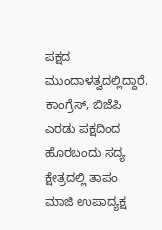ಪಕ್ಷದ ಮುಂದಾಳತ್ವದಲ್ಲಿದ್ದಾರೆ. ಕಾಂಗ್ರೆಸ್, ಬಿಜೆಪಿ ಎರಡು ಪಕ್ಷದಿಂದ ಹೊರಬಂದು ಸದ್ಯ ಕ್ಷೇತ್ರದಲ್ಲಿ ತಾಪಂ ಮಾಜಿ ಉಪಾದ್ಯಕ್ಷ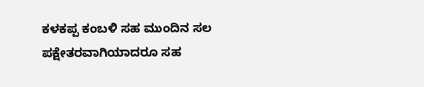ಕಳಕಪ್ಪ ಕಂಬಳಿ ಸಹ ಮುಂದಿನ ಸಲ ಪಕ್ಷೇತರವಾಗಿಯಾದರೂ ಸಹ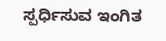ಸ್ಪರ್ಧಿಸುವ ಇಂಗಿತ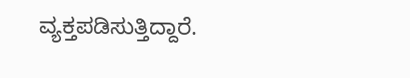ವ್ಯಕ್ತಪಡಿಸುತ್ತಿದ್ದಾರೆ.